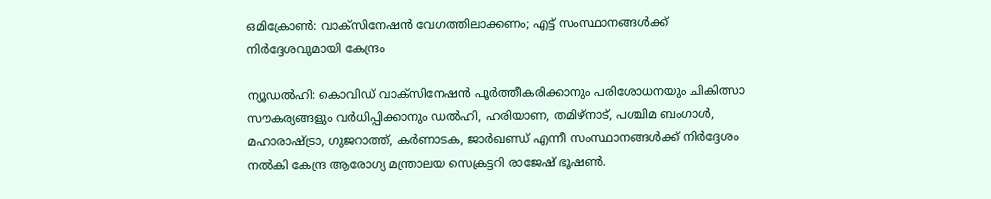ഒമിക്രോണ്‍: വാക്‌സിനേഷന്‍ വേഗത്തിലാക്കണം; എട്ട് സംസ്ഥാനങ്ങള്‍ക്ക് നിര്‍ദ്ദേശവുമായി കേന്ദ്രം

ന്യൂഡല്‍ഹി: കൊവിഡ് വാക്‌സിനേഷന്‍ പൂര്‍ത്തീകരിക്കാനും പരിശോധനയും ചികിത്സാ സൗകര്യങ്ങളും വര്‍ധിപ്പിക്കാനും ഡല്‍ഹി, ഹരിയാണ, തമിഴ്‌നാട്, പശ്ചിമ ബംഗാള്‍, മഹാരാഷ്ട്രാ, ഗുജറാത്ത്, കര്‍ണാടക, ജാര്‍ഖണ്ഡ് എന്നീ സംസ്ഥാനങ്ങള്‍ക്ക് നിര്‍ദ്ദേശം നല്‍കി കേന്ദ്ര ആരോഗ്യ മന്ത്രാലയ സെക്രട്ടറി രാജേഷ് ഭൂഷണ്‍.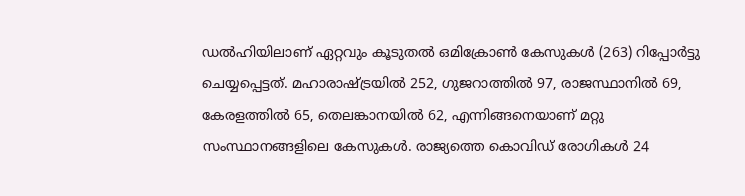ഡല്‍ഹിയിലാണ് ഏറ്റവും കൂടുതല്‍ ഒമിക്രോണ്‍ കേസുകള്‍ (263) റിപ്പോര്‍ട്ടു ചെയ്യപ്പെട്ടത്. മഹാരാഷ്ട്രയില്‍ 252, ഗുജറാത്തില്‍ 97, രാജസ്ഥാനില്‍ 69, കേരളത്തില്‍ 65, തെലങ്കാനയില്‍ 62, എന്നിങ്ങനെയാണ് മറ്റു സംസ്ഥാനങ്ങളിലെ കേസുകള്‍. രാജ്യത്തെ കൊവിഡ് രോഗികള്‍ 24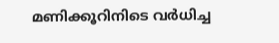മണിക്കൂറിനിടെ വര്‍ധിച്ച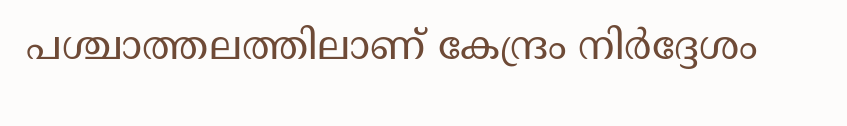പശ്ചാത്തലത്തിലാണ് കേന്ദ്രം നിര്‍ദ്ദേശം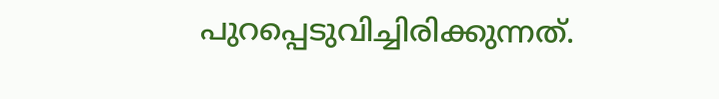പുറപ്പെടുവിച്ചിരിക്കുന്നത്.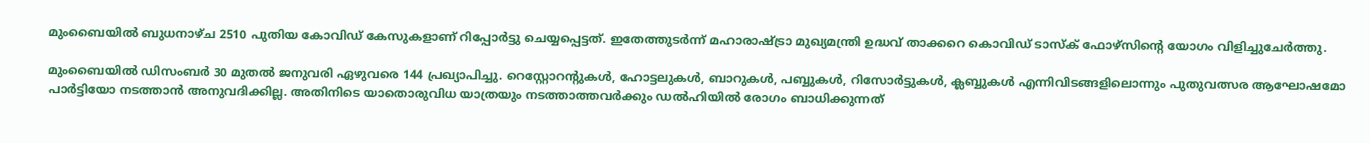മുംബൈയില്‍ ബുധനാഴ്ച 2510 പുതിയ കോവിഡ് കേസുകളാണ് റിപ്പോര്‍ട്ടു ചെയ്യപ്പെട്ടത്. ഇതേത്തുടര്‍ന്ന് മഹാരാഷ്ട്രാ മുഖ്യമന്ത്രി ഉദ്ധവ് താക്കറെ കൊവിഡ് ടാസ്‌ക് ഫോഴ്‌സിന്റെ യോഗം വിളിച്ചുചേര്‍ത്തു.

മുംബൈയില്‍ ഡിസംബര്‍ 30 മുതല്‍ ജനുവരി ഏഴുവരെ 144 പ്രഖ്യാപിച്ചു. റെസ്റ്റോറന്റുകള്‍, ഹോട്ടലുകള്‍, ബാറുകള്‍, പബ്ബുകള്‍, റിസോര്‍ട്ടുകള്‍, ക്ലബ്ബുകള്‍ എന്നിവിടങ്ങളിലൊന്നും പുതുവത്സര ആഘോഷമോ പാര്‍ട്ടിയോ നടത്താന്‍ അനുവദിക്കില്ല. അതിനിടെ യാതൊരുവിധ യാത്രയും നടത്താത്തവര്‍ക്കും ഡല്‍ഹിയില്‍ രോഗം ബാധിക്കുന്നത്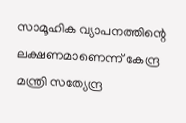സാമൂഹിക വ്യാപനത്തിന്റെ ലക്ഷണമാണെന്ന് കേന്ദ്ര മന്ത്രി സത്യേന്ദ്ര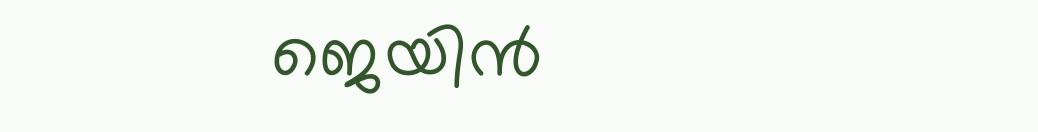ജെയിന്‍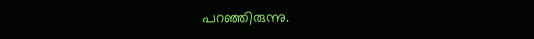പറഞ്ഞിരുന്നു.